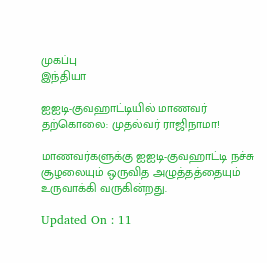முகப்பு
இந்தியா

ஐஐடி-குவஹாட்டியில் மாணவர் தற்கொலை: முதல்வர் ராஜிநாமா!

மாணவர்களுக்கு ஐஐடி-குவஹாட்டி நச்சு சூழலையும் ஒருவித அழுத்தத்தையும் உருவாக்கி வருகின்றது.

Updated On : 11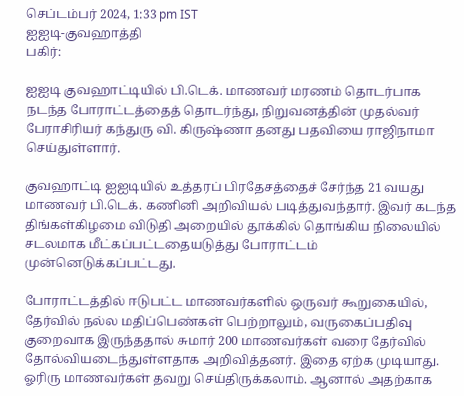செப்டம்பர் 2024, 1:33 pm IST
ஐஐடி-குவஹாத்தி
பகிர்:

ஐஐடி குவஹாட்டியில் பி.டெக். மாணவர் மரணம் தொடர்பாக நடந்த போராட்டத்தைத் தொடர்ந்து, நிறுவனத்தின் முதல்வர் பேராசிரியர் கந்துரு வி. கிருஷ்ணா தனது பதவியை ராஜிநாமா செய்துள்ளார்.

குவஹாட்டி ஐஐடியில் உத்தரப் பிரதேசத்தைச் சேர்ந்த 21 வயது மாணவர் பி.டெக். கணினி அறிவியல் படித்துவந்தார். இவர் கடந்த திங்கள்கிழமை விடுதி அறையில் தூக்கில் தொங்கிய நிலையில் சடலமாக மீட்கப்பட்டதையடுத்து போராட்டம் முன்னெடுக்கப்பட்டது.

போராட்டத்தில் ஈடுபட்ட மாணவர்களில் ஒருவர் கூறுகையில், தேர்வில் நல்ல மதிப்பெண்கள் பெற்றாலும், வருகைப்பதிவு குறைவாக இருந்ததால் சுமார் 200 மாணவர்கள் வரை தேர்வில் தோல்வியடைந்துள்ளதாக அறிவித்தனர். இதை ஏற்க முடியாது. ஓரிரு மாணவர்கள் தவறு செய்திருக்கலாம். ஆனால் அதற்காக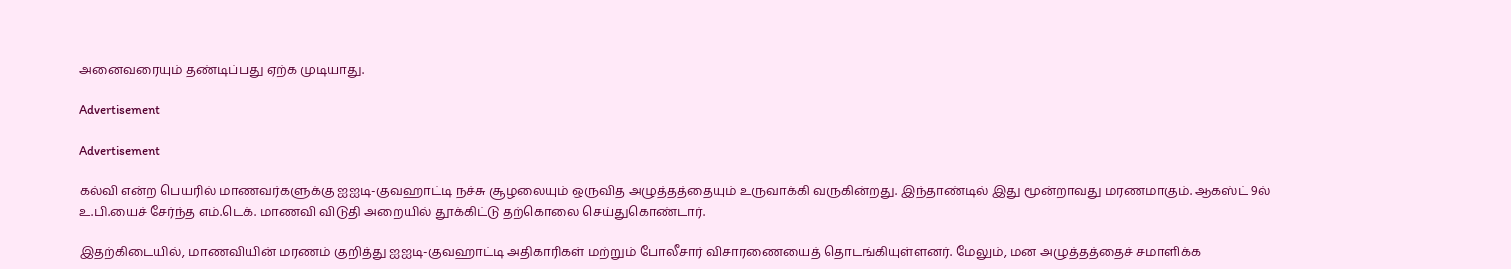அனைவரையும் தண்டிப்பது ஏற்க முடியாது.

Advertisement

Advertisement

கல்வி என்ற பெயரில் மாணவர்களுக்கு ஐஐடி-குவஹாட்டி நச்சு சூழலையும் ஒருவித அழுத்தத்தையும் உருவாக்கி வருகின்றது. இந்தாண்டில் இது மூன்றாவது மரணமாகும். ஆகஸ்ட் 9ல் உ.பி.யைச் சேர்ந்த எம்.டெக். மாணவி விடுதி அறையில் தூக்கிட்டு தற்கொலை செய்துகொண்டார்.

இதற்கிடையில், மாணவியின் மரணம் குறித்து ஐஐடி-குவஹாட்டி அதிகாரிகள் மற்றும் போலீசார் விசாரணையைத் தொடங்கியுள்ளனர். மேலும், மன அழுத்தத்தைச் சமாளிக்க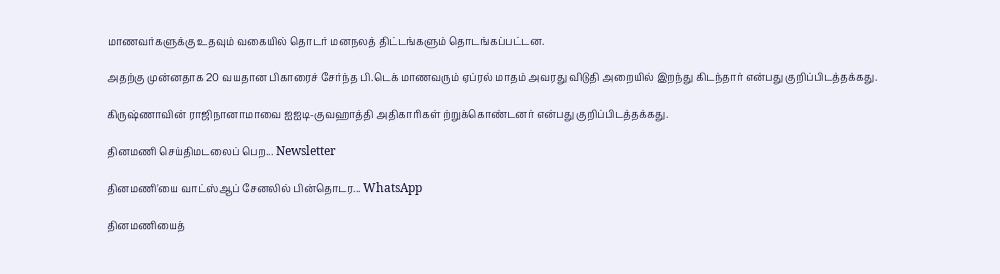மாணவர்களுக்கு உதவும் வகையில் தொடர் மனநலத் திட்டங்களும் தொடங்கப்பட்டன.

அதற்கு முன்னதாக 20 வயதான பிகாரைச் சேர்ந்த பி.டெக் மாணவரும் ஏப்ரல் மாதம் அவரது விடுதி அறையில் இறந்து கிடந்தார் என்பது குறிப்பிடத்தக்கது.

கிருஷ்ணாவின் ராஜிநானாமாவை ஐஐடி-குவஹாத்தி அதிகாரிகள் ற்றுக்கொண்டனர் என்பது குறிப்பிடத்தக்கது.

தினமணி செய்திமடலைப் பெற... Newsletter

தினமணி'யை வாட்ஸ்ஆப் சேனலில் பின்தொடர... WhatsApp

தினமணியைத்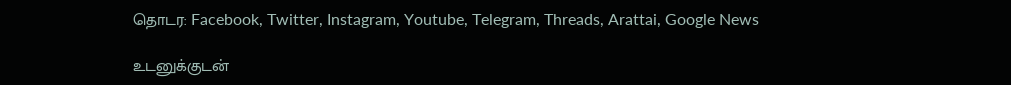தொடர: Facebook, Twitter, Instagram, Youtube, Telegram, Threads, Arattai, Google News

உடனுக்குடன்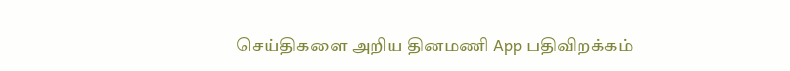செய்திகளை அறிய தினமணி App பதிவிறக்கம்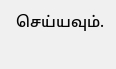செய்யவும்.